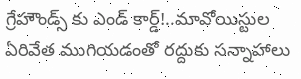గ్రేహౌండ్స్ కు ఎండ్‌ కార్డ్!..మావోయిస్టుల ఏరివేత ముగియడంతో రద్దుకు సన్నాహాలు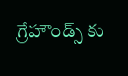గ్రేహౌండ్స్ కు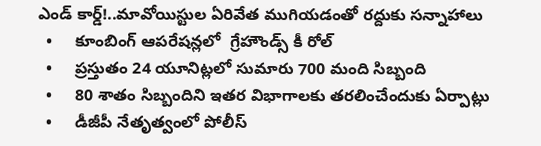ఎండ్‌ కార్డ్!..మావోయిస్టుల ఏరివేత ముగియడంతో రద్దుకు సన్నాహాలు
  •     కూంబింగ్‌ ఆపరేషన్లలో  గ్రేహౌండ్స్ కీ రోల్‌
  •     ప్రస్తుతం 24 యూనిట్లలో సుమారు 700 మంది సిబ్బంది
  •     80 శాతం సిబ్బందిని ఇతర విభాగాలకు తరలించేందుకు ఏర్పాట్లు
  •     డీజీపీ నేతృత్వంలో పోలీస్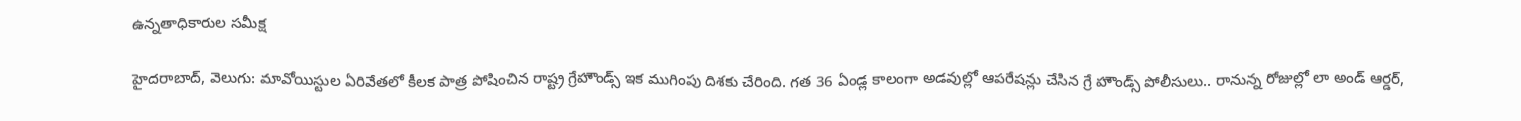ఉన్నతాధికారుల సమీక్ష

హైదరాబాద్‌‌‌‌, వెలుగు: మావోయిస్టుల ఏరివేతలో కీలక పాత్ర పోషించిన రాష్ట్ర గ్రేహౌండ్స్‌‌ ఇక ముగింపు దిశకు చేరింది. గత 36 ఏండ్ల కాలంగా అడవుల్లో ఆపరేషన్లు చేసిన గ్రే హౌండ్స్ పోలీసులు.. రానున్న రోజుల్లో లా అండ్ ఆర్డర్,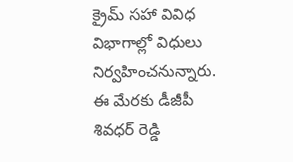క్రైమ్ సహా వివిధ విభాగాల్లో విధులు నిర్వహించనున్నారు. ఈ మేరకు డీజీపీ శివధర్ రెడ్డి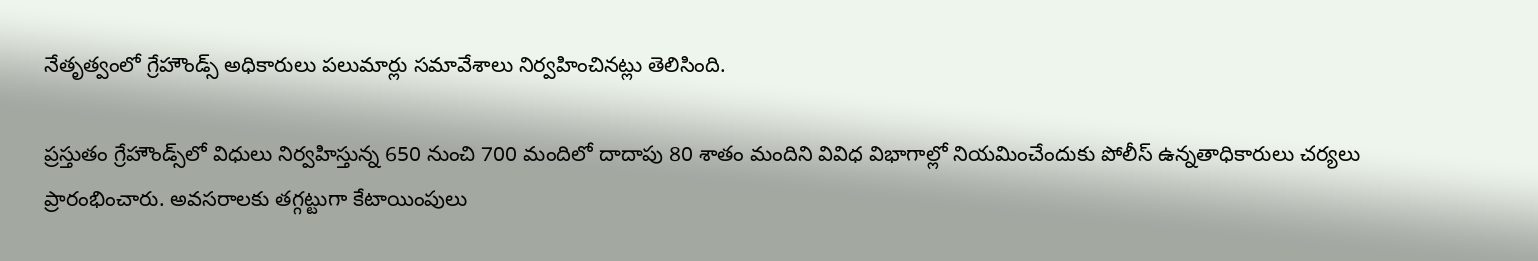నేతృత్వంలో గ్రేహౌండ్స్‌‌ అధికారులు పలుమార్లు సమావేశాలు నిర్వహించినట్లు తెలిసింది.

ప్రస్తుతం గ్రేహౌండ్స్‌‌లో విధులు నిర్వహిస్తున్న 650 నుంచి 700 మందిలో దాదాపు 80 శాతం మందిని వివిధ విభాగాల్లో నియమించేందుకు పోలీస్ ఉన్నతాధికారులు చర్యలు ప్రారంభించారు. అవసరాలకు తగ్గట్టుగా కేటాయింపులు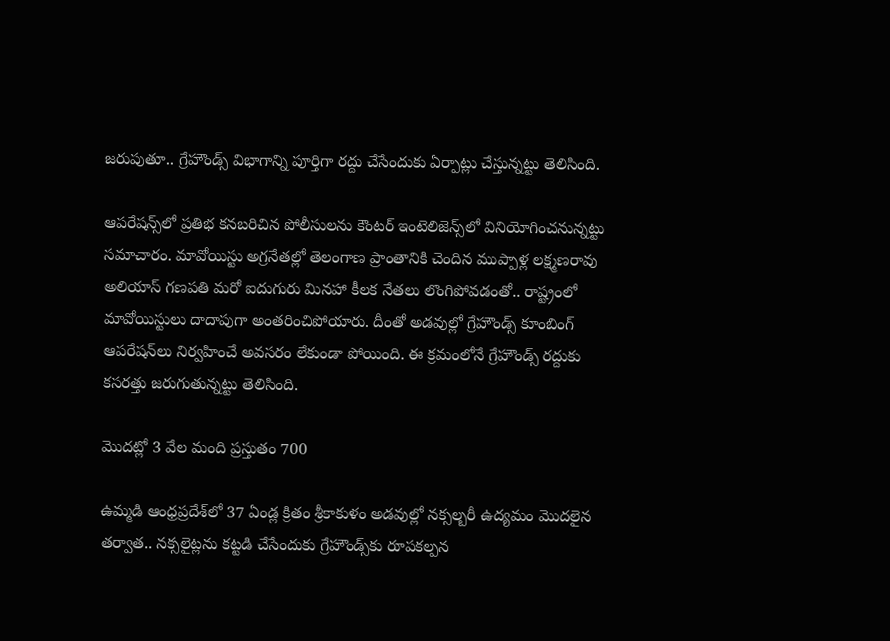జరుపుతూ.. గ్రేహౌండ్స్‌‌ విభాగాన్ని పూర్తిగా రద్దు చేసేందుకు ఏర్పాట్లు చేస్తున్నట్టు తెలిసింది.

ఆపరేషన్స్‌‌లో ప్రతిభ కనబరిచిన పోలీసులను కౌంటర్ ఇంటెలిజెన్స్‌‌లో వినియోగించనున్నట్టు సమాచారం. మావోయిస్టు అగ్రనేతల్లో తెలంగాణ ప్రాంతానికి చెందిన ముప్పాళ్ల లక్ష్మణరావు అలియాస్‌‌ గణపతి మరో ఐదుగురు మినహా కీలక నేతలు లొంగిపోవడంతో.. రాష్ట్రంలో మావోయిస్టులు దాదాపుగా అంతరించిపోయారు. దీంతో అడవుల్లో గ్రేహౌండ్స్‌‌ కూంబింగ్‌‌ ఆపరేషన్‌‌లు నిర్వహించే అవసరం లేకుండా పోయింది. ఈ క్రమంలోనే గ్రేహౌండ్స్ రద్దుకు కసరత్తు జరుగుతున్నట్టు తెలిసింది.

మొదట్లో 3 వేల మంది ప్రస్తుతం 700

ఉమ్మడి ఆంధ్రప్రదేశ్‌‌లో 37 ఏండ్ల క్రితం శ్రీకాకుళం అడవుల్లో నక్సల్బరీ ఉద్యమం మొదలైన తర్వాత.. నక్సలైట్లను కట్టడి చేసేందుకు గ్రేహౌండ్స్‌‌కు రూపకల్పన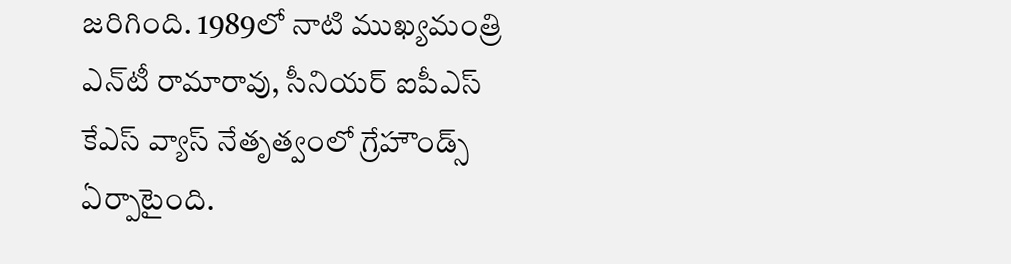జరిగింది. 1989లో నాటి ముఖ్యమంత్రి ఎన్‌‌టీ రామారావు, సీనియర్‌‌‌‌ ఐపీఎస్‌‌  కేఎస్‌‌ వ్యాస్‌‌ నేతృత్వంలో గ్రేహౌండ్స్‌‌ ఏర్పాటైంది.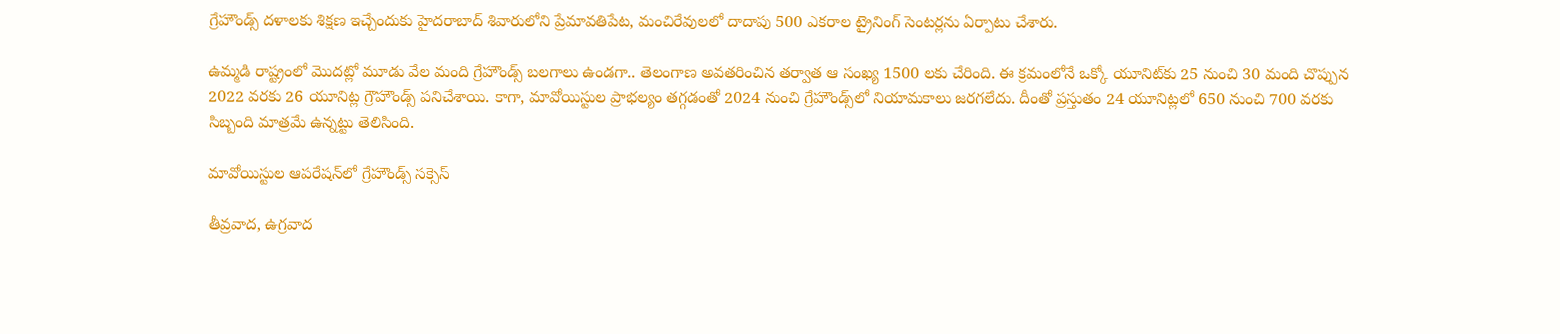గ్రేహౌండ్స్‌‌ దళాలకు శిక్షణ ఇచ్చేందుకు హైదరాబాద్‌‌ శివారులోని ప్రేమావతిపేట, మంచిరేవులలో దాదాపు 500 ఎకరాల ట్రైనింగ్ సెంటర్లను ఏర్పాటు చేశారు.

ఉమ్మడి రాష్ట్రంలో మొదట్లో మూడు వేల మంది గ్రేహౌండ్స్‌‌ బలగాలు ఉండగా.. తెలంగాణ అవతరించిన తర్వాత ఆ సంఖ్య 1500 లకు చేరింది. ఈ క్రమంలోనే ఒక్కో యూనిట్‌‌కు 25 నుంచి 30 మంది చొప్పున 2022 వరకు 26 యూనిట్ల గ్రౌహౌండ్స్ పనిచేశాయి. కాగా, మావోయిస్టుల ప్రాభల్యం తగ్గడంతో 2024 నుంచి గ్రేహౌండ్స్‌‌లో నియామకాలు జరగలేదు. దీంతో ప్రస్తుతం 24 యూనిట్లలో 650 నుంచి 700 వరకు సిబ్బంది మాత్రమే ఉన్నట్టు తెలిసింది.

మావోయిస్టుల ఆపరేషన్‌లో గ్రేహౌండ్స్ సక్సెస్‌

తీవ్రవాద, ఉగ్రవాద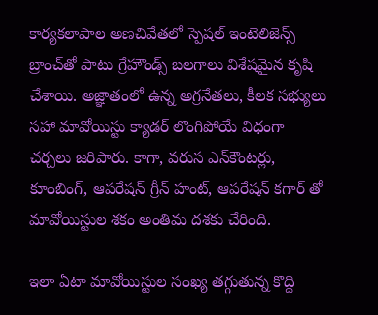కార్యకలాపాల అణచివేతలో స్పెషల్ ఇంటెలిజెన్స్‌ బ్రాంచ్‌తో పాటు గ్రేహౌండ్స్ బలగాలు విశేషమైన కృషి చేశాయి. అజ్ఞాతంలో ఉన్న అగ్రనేతలు, కీలక సభ్యులు సహా మావోయిస్టు క్యాడర్‌ లొంగిపోయే విధంగా చర్చలు జరిపారు. కాగా, వరుస ఎన్‌కౌంటర్లు, కూంబింగ్‌, ఆపరేషన్ గ్రీన్ హంట్‌, ఆపరేషన్‌ కగార్‌‌ తో మావోయిస్టుల శకం అంతిమ దశకు చేరింది.

ఇలా ఏటా మావోయిస్టుల సంఖ్య తగ్గుతున్న కొద్ది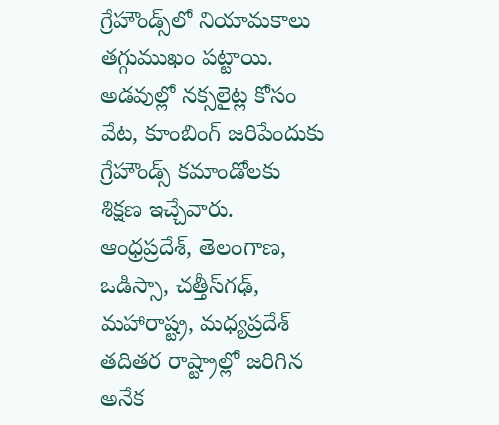గ్రేహౌండ్స్‌లో నియామకాలు తగ్గుముఖం పట్టాయి. అడవుల్లో నక్సలైట్ల కోసం వేట, కూంబింగ్‌ జరిపేందుకు గ్రేహౌండ్స్ కమాండోలకు శిక్షణ ఇచ్చేవారు. ఆంధ్రప్రదేశ్‌, తెలంగాణ, ఒడిస్సా, చత్తీస్‌గఢ్‌, మహారాష్ట్ర, మధ్యప్రదేశ్‌ తదితర రాష్ట్రాల్లో జరిగిన అనేక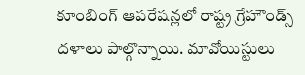కూంబింగ్‌ ఆపరేషన్లలో రాష్ట్ర గ్రేహౌండ్స్‌ దళాలు పాల్గొన్నాయి. మావోయిస్టులు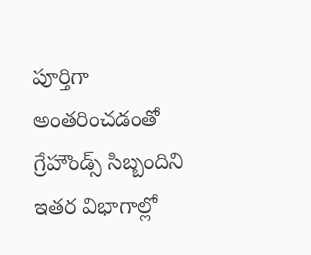పూర్తిగా అంతరించడంతో గ్రేహౌండ్స్‌ సిబ్బందిని ఇతర విభాగాల్లో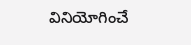వినియోగించే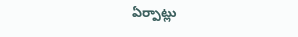ఏర్పాట్లు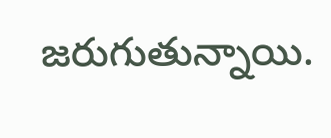జరుగుతున్నాయి.